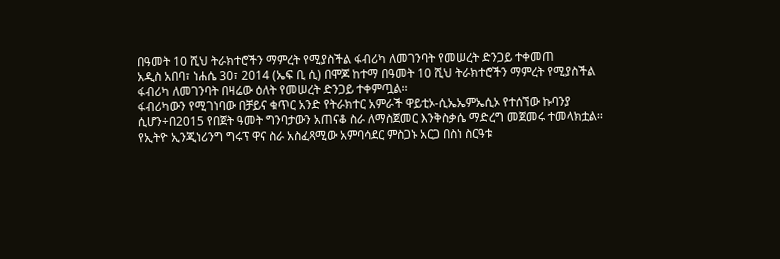በዓመት 10 ሺህ ትራክተሮችን ማምረት የሚያስችል ፋብሪካ ለመገንባት የመሠረት ድንጋይ ተቀመጠ
አዲስ አበባ፣ ነሐሴ 30፣ 2014 (ኤፍ ቢ ሲ) በሞጆ ከተማ በዓመት 10 ሺህ ትራክተሮችን ማምረት የሚያስችል ፋብሪካ ለመገንባት በዛሬው ዕለት የመሠረት ድንጋይ ተቀምጧል፡፡
ፋብሪካውን የሚገነባው በቻይና ቁጥር አንድ የትራክተር አምራች ዋይቲኦ-ሲኤኤምኤሲኦ የተሰኘው ኩባንያ ሲሆን÷በ2015 የበጀት ዓመት ግንባታውን አጠናቆ ስራ ለማስጀመር እንቅስቃሴ ማድረግ መጀመሩ ተመላክቷል፡፡
የኢትዮ ኢንጂነሪንግ ግሩፕ ዋና ስራ አስፈጻሚው አምባሳደር ምስጋኑ አርጋ በስነ ስርዓቱ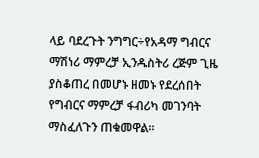ላይ ባደረጉት ንግግር÷የአዳማ ግብርና ማሽነሪ ማምረቻ ኢንዱስትሪ ረጅም ጊዜ ያስቆጠረ በመሆኑ ዘመኑ የደረሰበት የግብርና ማምረቻ ፋብሪካ መገንባት ማስፈለጉን ጠቁመዋል፡፡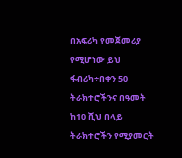በአፍሪካ የመጀመሪያ የሚሆነው ይህ ፋብሪካ÷በቀን 50 ትራክተሮችንና በዓመት ከ10 ሺህ በላይ ትራክተሮችን የሚያመርት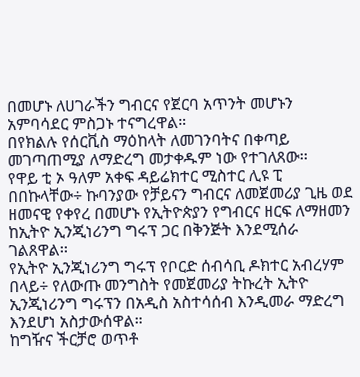በመሆኑ ለሀገራችን ግብርና የጀርባ አጥንት መሆኑን አምባሳደር ምስጋኑ ተናግረዋል።
በየክልሉ የሰርቪስ ማዕከላት ለመገንባትና በቀጣይ መገጣጠሚያ ለማድረግ መታቀዱም ነው የተገለጸው፡፡
የዋይ ቲ ኦ ዓለም አቀፍ ዳይሬክተር ሚስተር ሊዩ ፒ በበኩላቸው÷ ኩባንያው የቻይናን ግብርና ለመጀመሪያ ጊዜ ወደ ዘመናዊ የቀየረ በመሆኑ የኢትዮጵያን የግብርና ዘርፍ ለማዘመን ከኢትዮ ኢንጂነሪንግ ግሩፕ ጋር በቅንጅት እንደሚሰራ ገልጸዋል፡፡
የኢትዮ ኢንጂነሪንግ ግሩፕ የቦርድ ሰብሳቢ ዶክተር አብረሃም በላይ÷ የለውጡ መንግስት የመጀመሪያ ትኩረት ኢትዮ ኢንጂነሪንግ ግሩፕን በአዲስ አስተሳሰብ እንዲመራ ማድረግ እንደሆነ አስታውሰዋል።
ከግዥና ችርቻሮ ወጥቶ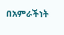በአምራችነት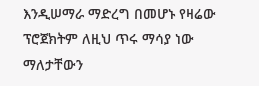እንዲሠማራ ማድረግ በመሆኑ የዛሬው ፕሮጀክትም ለዚህ ጥሩ ማሳያ ነው ማለታቸውን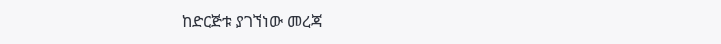ከድርጅቱ ያገኘነው መረጃ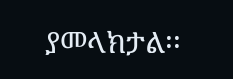ያመላክታል፡፡